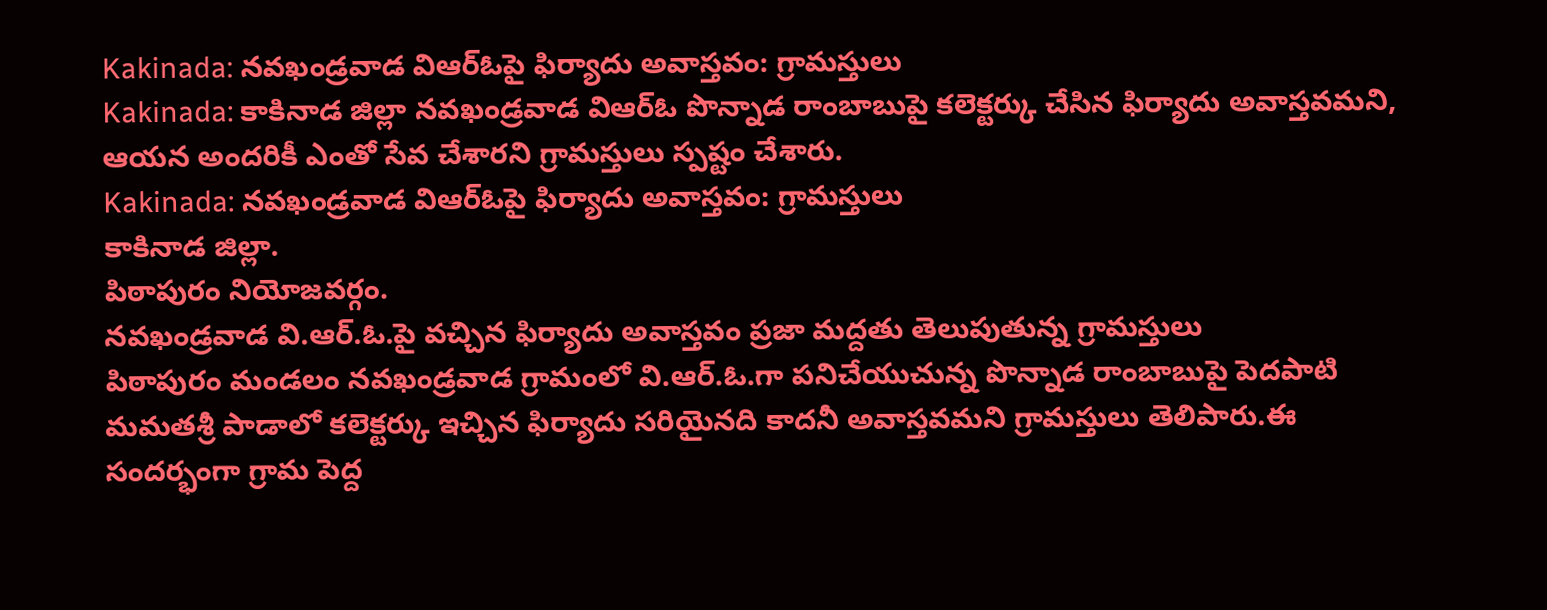Kakinada: నవఖండ్రవాడ విఆర్ఓపై ఫిర్యాదు అవాస్తవం: గ్రామస్తులు
Kakinada: కాకినాడ జిల్లా నవఖండ్రవాడ విఆర్ఓ పొన్నాడ రాంబాబుపై కలెక్టర్కు చేసిన ఫిర్యాదు అవాస్తవమని, ఆయన అందరికీ ఎంతో సేవ చేశారని గ్రామస్తులు స్పష్టం చేశారు.
Kakinada: నవఖండ్రవాడ విఆర్ఓపై ఫిర్యాదు అవాస్తవం: గ్రామస్తులు
కాకినాడ జిల్లా.
పిఠాపురం నియోజవర్గం.
నవఖండ్రవాడ వి.ఆర్.ఓ.పై వచ్చిన ఫిర్యాదు అవాస్తవం ప్రజా మద్దతు తెలుపుతున్న గ్రామస్తులు
పిఠాపురం మండలం నవఖండ్రవాడ గ్రామంలో వి.ఆర్.ఓ.గా పనిచేయుచున్న పొన్నాడ రాంబాబుపై పెదపాటి మమతశ్రీ పాడాలో కలెక్టర్కు ఇచ్చిన ఫిర్యాదు సరియైనది కాదనీ అవాస్తవమని గ్రామస్తులు తెలిపారు.ఈ సందర్భంగా గ్రామ పెద్ద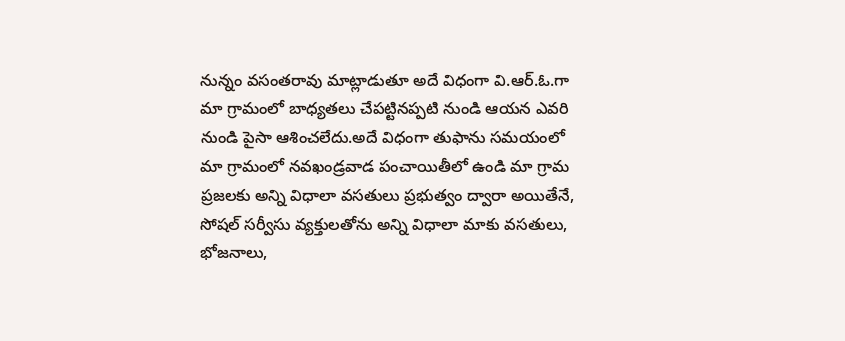నున్నం వసంతరావు మాట్లాడుతూ అదే విధంగా వి.ఆర్.ఓ.గా మా గ్రామంలో బాధ్యతలు చేపట్టినప్పటి నుండి ఆయన ఎవరి నుండి పైసా ఆశించలేదు.అదే విధంగా తుఫాను సమయంలో మా గ్రామంలో నవఖండ్రవాడ పంచాయితీలో ఉండి మా గ్రామ ప్రజలకు అన్ని విధాలా వసతులు ప్రభుత్వం ద్వారా అయితేనే, సోషల్ సర్వీసు వ్యక్తులతోను అన్ని విధాలా మాకు వసతులు, భోజనాలు,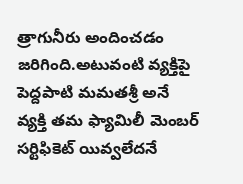త్రాగునీరు అందించడం జరిగింది.అటువంటి వ్యక్తిపై పెద్దపాటి మమతశ్రీ అనే వ్యక్తి తమ ఫ్యామిలీ మెంబర్ సర్టిఫికెట్ యివ్వలేదనే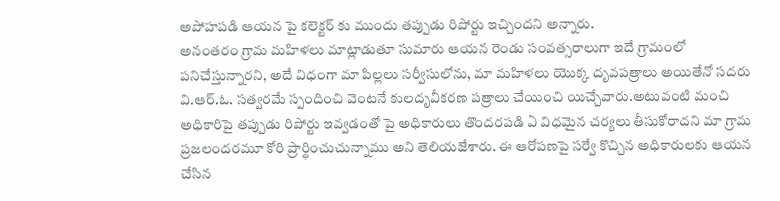అపోహపడి ఆయన పై కలెక్టర్ కు ముందు తప్పుడు రిపోర్టు ఇచ్చిందని అన్నారు.
అనంతరం గ్రామ మహిళలు మాట్లాడుతూ సుమారు ఆయన రెండు సంవత్సరాలుగా ఇదే గ్రామంలో పనిచేస్తున్నారని, అదే విధంగా మా పిల్లలు సర్వీసులోను, మా మహిళలు యొక్క దృవపత్రాలు అయితేనో సదరు వి.ఆర్.ఓ. సత్వరమే స్పందించి వెంటనే కులదృవీకరణ పత్రాలు చేయించి యిచ్చేవారు.అటువంటి మంచి అధికారిపై తప్పుడు రిపోర్టు ఇవ్వడంతో పై అధికారులు తొందరపడి ఏ విధమైన చర్యలు తీసుకోరాదని మా గ్రామ ప్రజలందరమూ కోరి ప్రార్థించుచున్నాము అని తెలియజేశారు. ఈ ఆరోపణపై సర్వే కొచ్చిన అధికారులకు ఆయన చేసిన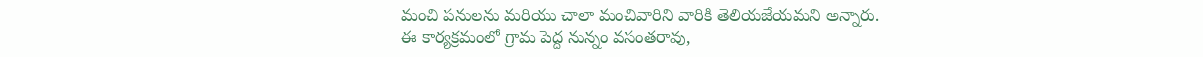మంచి పనులను మరియు చాలా మంచివారిని వారికి తెలియజేయమని అన్నారు.
ఈ కార్యక్రమంలో గ్రామ పెద్ద నున్నం వసంతరావు,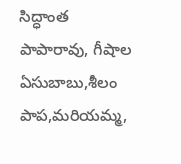సిద్ధాంత పాపారావు, గీషాల ఏసుబాబు,శీలం పాప,మరియమ్మ,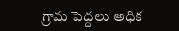గ్రామ పెద్దలు అధిక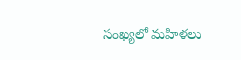సంఖ్యలో మహిళలు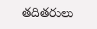తదితరులు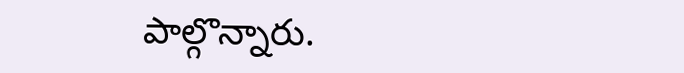పాల్గొన్నారు.